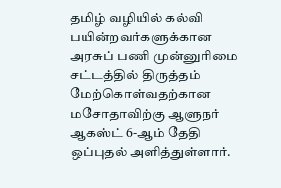தமிழ் வழியில் கல்வி பயின்றவர்களுக்கான அரசுப் பணி முன்னுரிமை சட்டத்தில் திருத்தம் மேற்கொள்வதற்கான மசோதாவிற்கு ஆளுநர் ஆகஸ்ட் 6-ஆம் தேதி ஒப்புதல் அளித்துள்ளார்.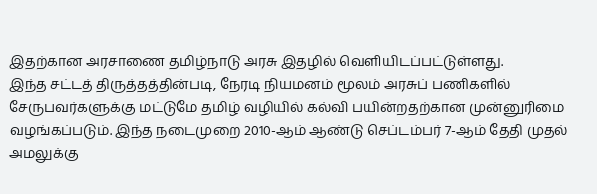இதற்கான அரசாணை தமிழ்நாடு அரசு இதழில் வெளியிடப்பட்டுள்ளது.
இந்த சட்டத் திருத்தத்தின்படி, நேரடி நியமனம் மூலம் அரசுப் பணிகளில் சேருபவர்களுக்கு மட்டுமே தமிழ் வழியில் கல்வி பயின்றதற்கான முன்னுரிமை வழங்கப்படும். இந்த நடைமுறை 2010-ஆம் ஆண்டு செப்டம்பர் 7-ஆம் தேதி முதல் அமலுக்கு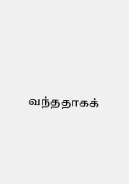வந்ததாகக்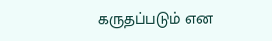கருதப்படும் என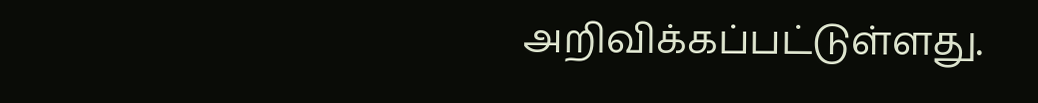அறிவிக்கப்பட்டுள்ளது.